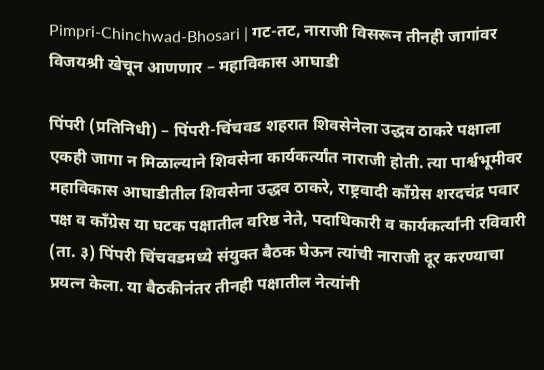Pimpri-Chinchwad-Bhosari | गट-तट, नाराजी विसरून तीनही जागांवर विजयश्री खेचून आणणार – महाविकास आघाडी

पिंपरी (प्रतिनिधी) – पिंपरी-चिंचवड शहरात शिवसेनेला उद्धव ठाकरे पक्षाला एकही जागा न मिळाल्याने शिवसेना कार्यकर्त्यांत नाराजी होती. त्या पार्श्वभूमीवर महाविकास आघाडीतील शिवसेना उद्धव ठाकरे, राष्ट्रवादी काँग्रेस शरदचंद्र पवार पक्ष व काँग्रेस या घटक पक्षातील वरिष्ठ नेते, पदाधिकारी व कार्यकर्त्यांनी रविवारी (ता. ३) पिंपरी चिंचवडमध्ये संयुक्त बैठक घेऊन त्यांची नाराजी दूर करण्याचा प्रयत्न केला. या बैठकीनंतर तीनही पक्षातील नेत्यांनी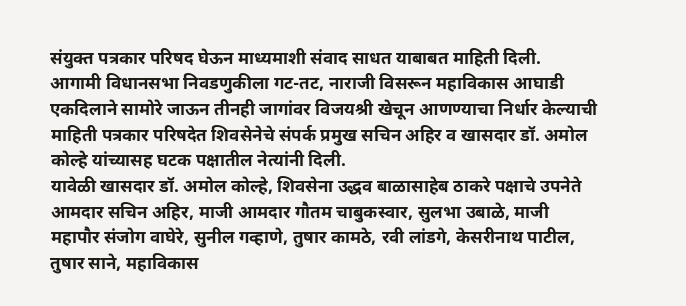संयुक्त पत्रकार परिषद घेऊन माध्यमाशी संवाद साधत याबाबत माहिती दिली.
आगामी विधानसभा निवडणुकीला गट-तट, नाराजी विसरून महाविकास आघाडी एकदिलाने सामोरे जाऊन तीनही जागांवर विजयश्री खेचून आणण्याचा निर्धार केल्याची माहिती पत्रकार परिषदेत शिवसेनेचे संपर्क प्रमुख सचिन अहिर व खासदार डॉ. अमोल कोल्हे यांच्यासह घटक पक्षातील नेत्यांनी दिली.
यावेळी खासदार डॉ. अमोल कोल्हे, शिवसेना उद्धव बाळासाहेब ठाकरे पक्षाचे उपनेते आमदार सचिन अहिर, माजी आमदार गौतम चाबुकस्वार, सुलभा उबाळे, माजी महापौर संजोग वाघेरे, सुनील गव्हाणे, तुषार कामठे, रवी लांडगे, केसरीनाथ पाटील, तुषार साने, महाविकास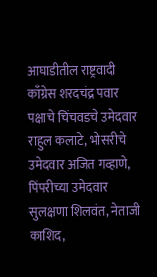आघाडीतील राष्ट्रवादी काँग्रेस शरदचंद्र पवार पक्षाचे चिंचवडचे उमेदवार राहुल कलाटे, भोसरीचे उमेदवार अजित गव्हाणे, पिंपरीच्या उमेदवार सुलक्षणा शिलवंत, नेताजी काशिद,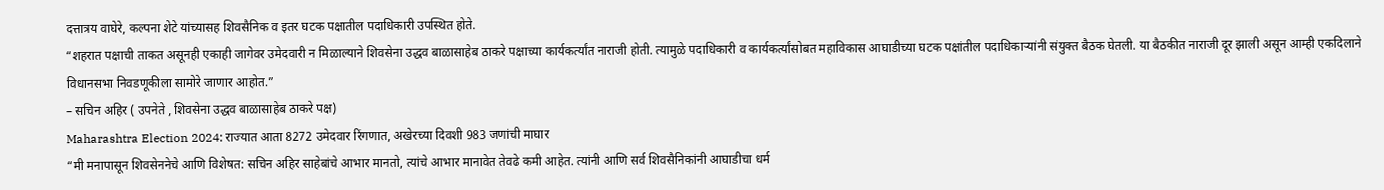दत्तात्रय वाघेरे, कल्पना शेटे यांच्यासह शिवसैनिक व इतर घटक पक्षातील पदाधिकारी उपस्थित होते.
“शहरात पक्षाची ताकत असूनही एकाही जागेवर उमेदवारी न मिळाल्याने शिवसेना उद्धव बाळासाहेब ठाकरे पक्षाच्या कार्यकर्त्यांत नाराजी होती. त्यामुळे पदाधिकारी व कार्यकर्त्यांसोबत महाविकास आघाडीच्या घटक पक्षांतील पदाधिकाऱ्यांनी संयुक्त बैठक घेतली. या बैठकीत नाराजी दूर झाली असून आम्ही एकदिलाने विधानसभा निवडणूकीला सामोरे जाणार आहोत.”
– सचिन अहिर ( उपनेते , शिवसेना उद्धव बाळासाहेब ठाकरे पक्ष)
Maharashtra Election 2024: राज्यात आता 8272 उमेदवार रिंगणात, अखेरच्या दिवशी 983 जणांची माघार
“मी मनापासून शिवसेननेचे आणि विशेषत: सचिन अहिर साहेबांचे आभार मानतो, त्यांचे आभार मानावेत तेवढे कमी आहेत. त्यांनी आणि सर्व शिवसैनिकांनी आघाडीचा धर्म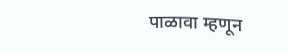पाळावा म्हणून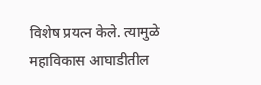विशेष प्रयत्न केले. त्यामुळे महाविकास आघाडीतील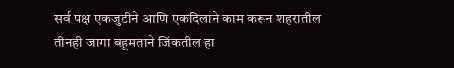सर्व पक्ष एकजुटीने आणि एकदिलाने काम करून शहरातील तीनही जागा बहूमताने जिंकतील हा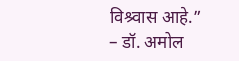विश्र्वास आहे.”
– डॉ. अमोल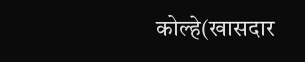कोल्हे(खासदार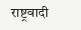राष्ट्रवादी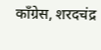काँग्रेस, शरदचंद्र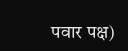पवार पक्ष)